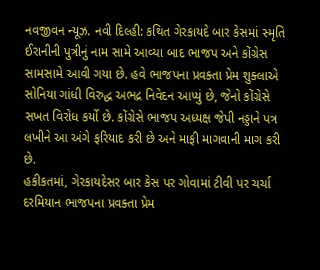નવજીવન ન્યૂઝ. નવી દિલ્હી: કથિત ગેરકાયદે બાર કેસમાં સ્મૃતિ ઈરાનીની પુત્રીનું નામ સામે આવ્યા બાદ ભાજપ અને કોંગ્રેસ સામસામે આવી ગયા છે. હવે ભાજપના પ્રવક્તા પ્રેમ શુક્લાએ સોનિયા ગાંધી વિરુદ્ધ અભદ્ર નિવેદન આપ્યું છે, જેનો કોંગ્રેસે સખત વિરોધ કર્યો છે. કોંગ્રેસે ભાજપ અધ્યક્ષ જેપી નડ્ડાને પત્ર લખીને આ અંગે ફરિયાદ કરી છે અને માફી માગવાની માગ કરી છે.
હકીકતમાં, ગેરકાયદેસર બાર કેસ પર ગોવામાં ટીવી પર ચર્ચા દરમિયાન ભાજપના પ્રવક્તા પ્રેમ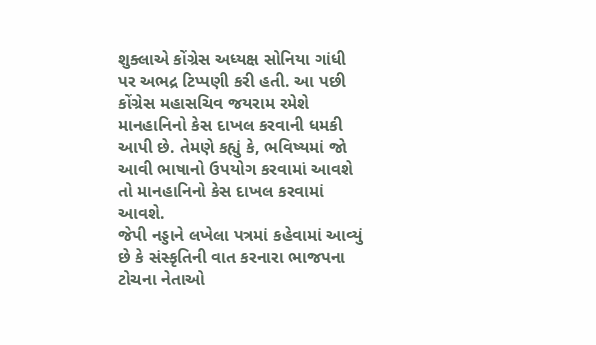શુક્લાએ કોંગ્રેસ અધ્યક્ષ સોનિયા ગાંધી પર અભદ્ર ટિપ્પણી કરી હતી. આ પછી કોંગ્રેસ મહાસચિવ જયરામ રમેશે માનહાનિનો કેસ દાખલ કરવાની ધમકી આપી છે. તેમણે કહ્યું કે, ભવિષ્યમાં જો આવી ભાષાનો ઉપયોગ કરવામાં આવશે તો માનહાનિનો કેસ દાખલ કરવામાં આવશે.
જેપી નડ્ડાને લખેલા પત્રમાં કહેવામાં આવ્યું છે કે સંસ્કૃતિની વાત કરનારા ભાજપના ટોચના નેતાઓ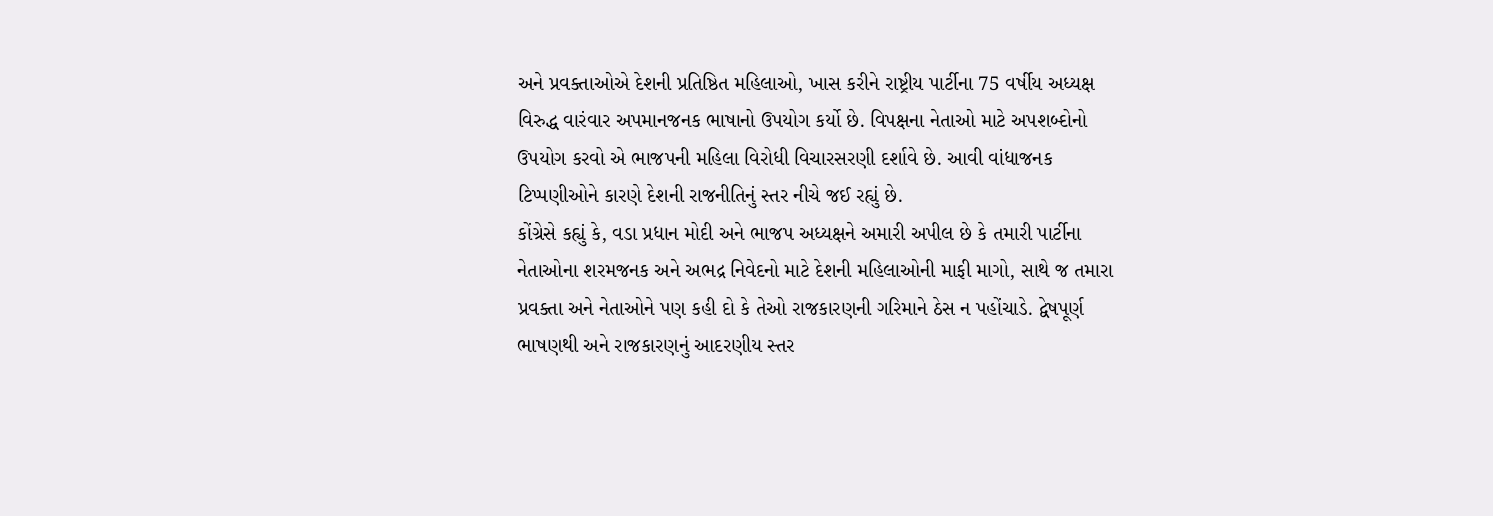અને પ્રવક્તાઓએ દેશની પ્રતિષ્ઠિત મહિલાઓ, ખાસ કરીને રાષ્ટ્રીય પાર્ટીના 75 વર્ષીય અધ્યક્ષ વિરુદ્ધ વારંવાર અપમાનજનક ભાષાનો ઉપયોગ કર્યો છે. વિપક્ષના નેતાઓ માટે અપશબ્દોનો ઉપયોગ કરવો એ ભાજપની મહિલા વિરોધી વિચારસરણી દર્શાવે છે. આવી વાંધાજનક ટિપ્પણીઓને કારણે દેશની રાજનીતિનું સ્તર નીચે જઈ રહ્યું છે.
કોંગ્રેસે કહ્યું કે, વડા પ્રધાન મોદી અને ભાજપ અધ્યક્ષને અમારી અપીલ છે કે તમારી પાર્ટીના નેતાઓના શરમજનક અને અભદ્ર નિવેદનો માટે દેશની મહિલાઓની માફી માગો, સાથે જ તમારા પ્રવક્તા અને નેતાઓને પણ કહી દો કે તેઓ રાજકારણની ગરિમાને ઠેસ ન પહોંચાડે. દ્વેષપૂર્ણ ભાષણથી અને રાજકારણનું આદરણીય સ્તર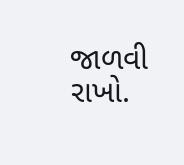જાળવી રાખો.